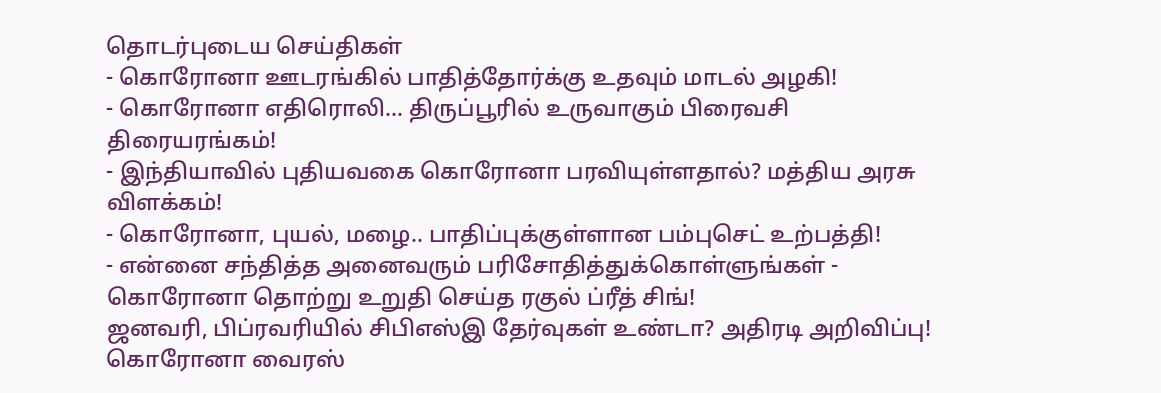தொடர்புடைய செய்திகள்
- கொரோனா ஊடரங்கில் பாதித்தோர்க்கு உதவும் மாடல் அழகி!
- கொரோனா எதிரொலி… திருப்பூரில் உருவாகும் பிரைவசி திரையரங்கம்!
- இந்தியாவில் புதியவகை கொரோனா பரவியுள்ளதால்? மத்திய அரசு விளக்கம்!
- கொரோனா, புயல், மழை.. பாதிப்புக்குள்ளான பம்புசெட் உற்பத்தி!
- என்னை சந்தித்த அனைவரும் பரிசோதித்துக்கொள்ளுங்கள் - கொரோனா தொற்று உறுதி செய்த ரகுல் ப்ரீத் சிங்!
ஜனவரி, பிப்ரவரியில் சிபிஎஸ்இ தேர்வுகள் உண்டா? அதிரடி அறிவிப்பு!
கொரோனா வைரஸ்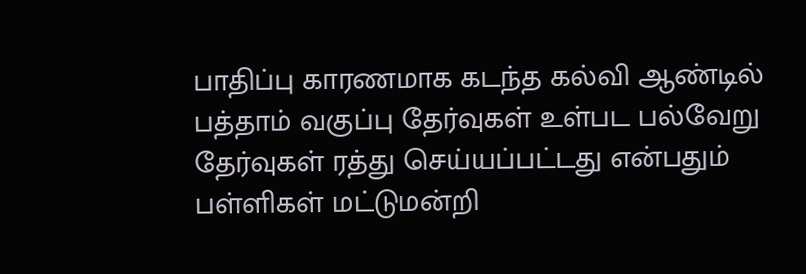பாதிப்பு காரணமாக கடந்த கல்வி ஆண்டில் பத்தாம் வகுப்பு தேர்வுகள் உள்பட பல்வேறு தேர்வுகள் ரத்து செய்யப்பட்டது என்பதும் பள்ளிகள் மட்டுமன்றி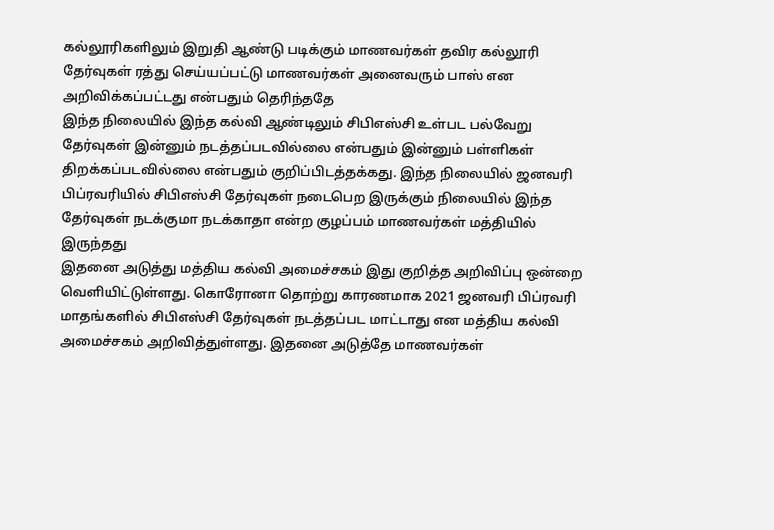கல்லூரிகளிலும் இறுதி ஆண்டு படிக்கும் மாணவர்கள் தவிர கல்லூரி தேர்வுகள் ரத்து செய்யப்பட்டு மாணவர்கள் அனைவரும் பாஸ் என அறிவிக்கப்பட்டது என்பதும் தெரிந்ததே
இந்த நிலையில் இந்த கல்வி ஆண்டிலும் சிபிஎஸ்சி உள்பட பல்வேறு தேர்வுகள் இன்னும் நடத்தப்படவில்லை என்பதும் இன்னும் பள்ளிகள் திறக்கப்படவில்லை என்பதும் குறிப்பிடத்தக்கது. இந்த நிலையில் ஜனவரி பிப்ரவரியில் சிபிஎஸ்சி தேர்வுகள் நடைபெற இருக்கும் நிலையில் இந்த தேர்வுகள் நடக்குமா நடக்காதா என்ற குழப்பம் மாணவர்கள் மத்தியில் இருந்தது
இதனை அடுத்து மத்திய கல்வி அமைச்சகம் இது குறித்த அறிவிப்பு ஒன்றை வெளியிட்டுள்ளது. கொரோனா தொற்று காரணமாக 2021 ஜனவரி பிப்ரவரி மாதங்களில் சிபிஎஸ்சி தேர்வுகள் நடத்தப்பட மாட்டாது என மத்திய கல்வி அமைச்சகம் அறிவித்துள்ளது. இதனை அடுத்தே மாணவர்கள்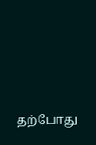தற்போது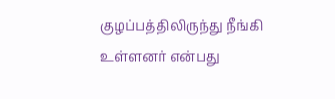குழப்பத்திலிருந்து நீங்கி உள்ளனர் என்பது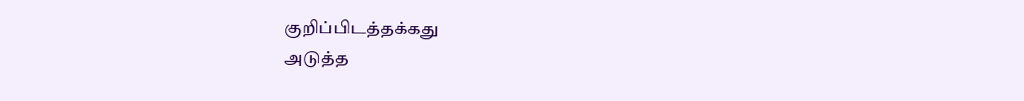குறிப்பிடத்தக்கது
அடுத்த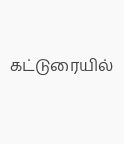கட்டுரையில்